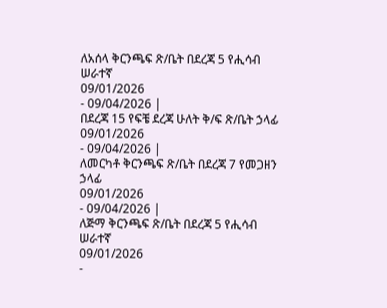ለአሰላ ቅርንጫፍ ጽ/ቤት በደረጃ 5 የሒሳብ ሠራተኛ
09/01/2026
- 09/04/2026 |
በደረጃ 15 የፍቼ ደረጃ ሁለት ቅ/ፍ ጽ/ቤት ኃላፊ
09/01/2026
- 09/04/2026 |
ለመርካቶ ቅርንጫፍ ጽ/ቤት በደረጃ 7 የመጋዘን ኃላፊ
09/01/2026
- 09/04/2026 |
ለጅማ ቅርንጫፍ ጽ/ቤት በደረጃ 5 የሒሳብ ሠራተኛ
09/01/2026
-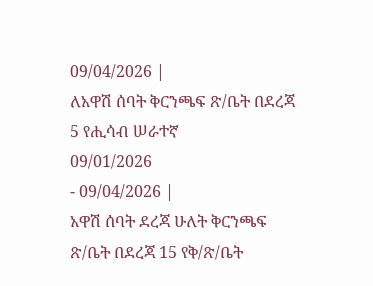09/04/2026 |
ለአዋሽ ሰባት ቅርንጫፍ ጽ/ቤት በደረጃ 5 የሒሳብ ሠራተኛ
09/01/2026
- 09/04/2026 |
አዋሽ ሰባት ደረጃ ሁለት ቅርንጫፍ ጽ/ቤት በደረጃ 15 የቅ/ጽ/ቤት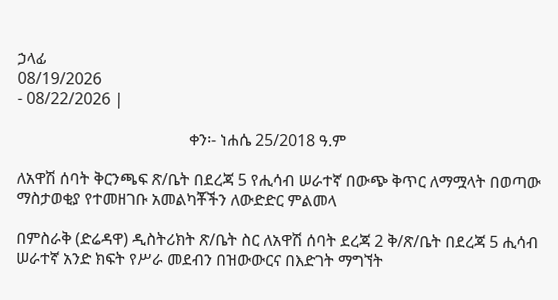ኃላፊ
08/19/2026
- 08/22/2026 |

                                           ቀን፡- ነሐሴ 25/2018 ዓ.ም

ለአዋሽ ሰባት ቅርንጫፍ ጽ/ቤት በደረጃ 5 የሒሳብ ሠራተኛ በውጭ ቅጥር ለማሟላት በወጣው ማስታወቂያ የተመዘገቡ አመልካቾችን ለውድድር ምልመላ

በምስራቅ (ድሬዳዋ) ዲስትሪክት ጽ/ቤት ስር ለአዋሽ ሰባት ደረጃ 2 ቅ/ጽ/ቤት በደረጃ 5 ሒሳብ ሠራተኛ አንድ ክፍት የሥራ መደብን በዝውውርና በእድገት ማግኘት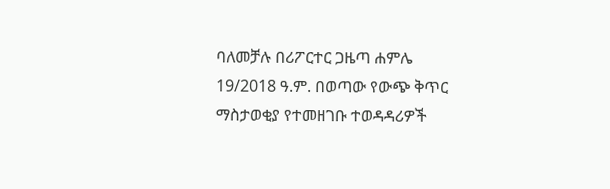ባለመቻሉ በሪፖርተር ጋዜጣ ሐምሌ 19/2018 ዓ.ም. በወጣው የውጭ ቅጥር ማስታወቂያ የተመዘገቡ ተወዳዳሪዎች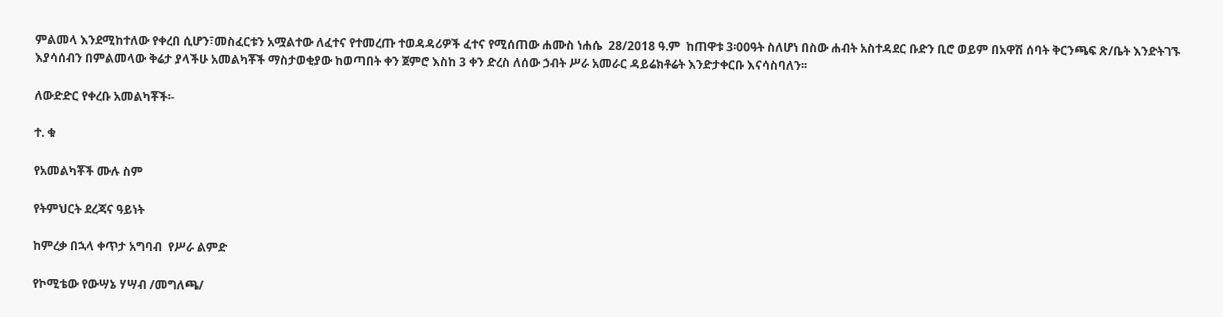ምልመላ እንደሚከተለው የቀረበ ሲሆን፣መስፈርቱን አሟልተው ለፈተና የተመረጡ ተወዳዳሪዎች ፈተና የሚሰጠው ሐሙስ ነሐሴ  28/2018 ዓ.ም  ከጠዋቱ 3፡00ዓት ስለሆነ በስው ሐብት አስተዳደር ቡድን ቢሮ ወይም በአዋሽ ሰባት ቅርንጫፍ ጽ/ቤት እንድትገኙ እያሳሰብን በምልመላው ቅሬታ ያላችሁ አመልካቾች ማስታወቂያው ከወጣበት ቀን ጀምሮ እስከ 3 ቀን ድረስ ለሰው ኃብት ሥራ አመራር ዳይሬክቶሬት እንድታቀርቡ እናሳስባለን፡፡

ለውድድር የቀረቡ አመልካቾች፡-

ተ. ቁ

የአመልካቾች ሙሉ ስም

የትምህርት ደረጃና ዓይነት

ከምረቃ በኋላ ቀጥታ አግባብ  የሥራ ልምድ

የኮሚቴው የውሣኔ ሃሣብ /መግለጫ/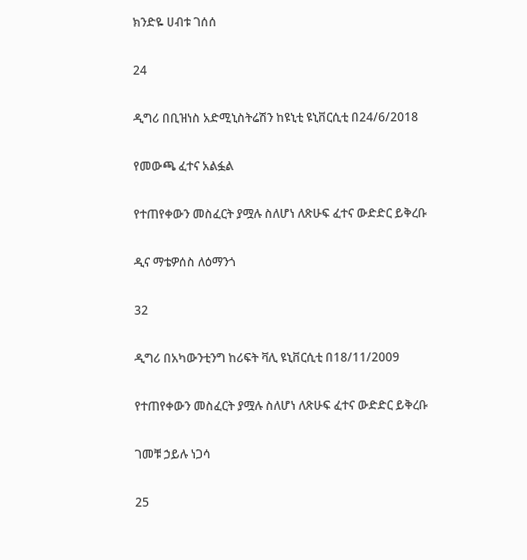ክንድዬ ሀብቱ ገሰሰ

24

ዲግሪ በቢዝነስ አድሚኒስትሬሽን ከዩኒቲ ዩኒቨርሲቲ በ24/6/2018

የመውጫ ፈተና አልፏል

የተጠየቀውን መስፈርት ያሟሉ ስለሆነ ለጽሁፍ ፈተና ውድድር ይቅረቡ

ዲና ማቴዎሰስ ለዕማንጎ

32

ዲግሪ በአካውንቲንግ ከሪፍት ቫሊ ዩኒቨርሲቲ በ18/11/2009

የተጠየቀውን መስፈርት ያሟሉ ስለሆነ ለጽሁፍ ፈተና ውድድር ይቅረቡ

ገመቹ ኃይሉ ነጋሳ

25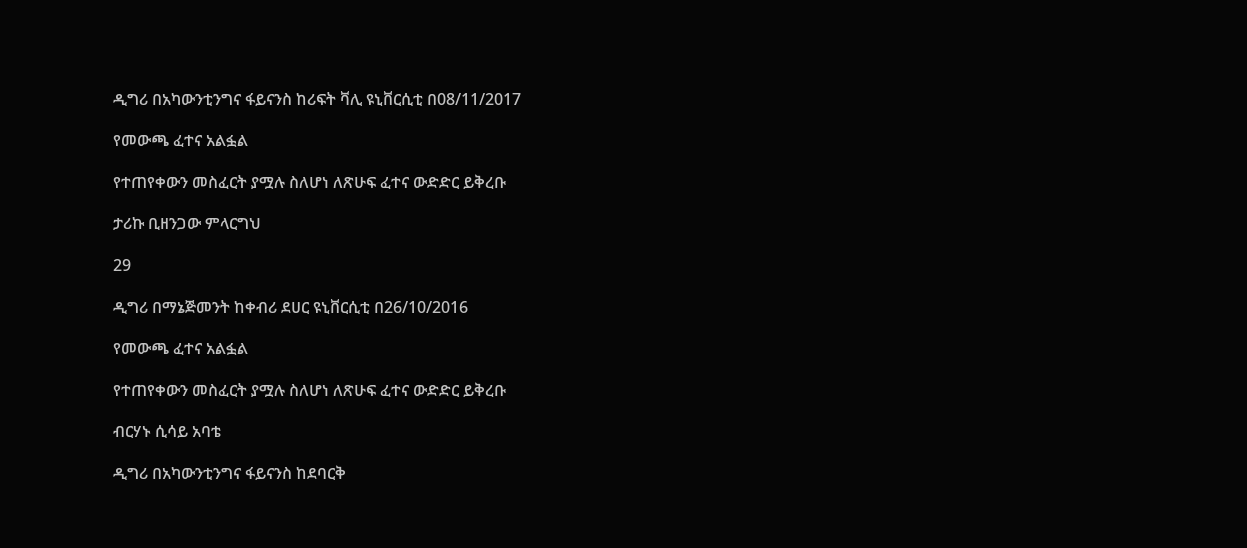ዲግሪ በአካውንቲንግና ፋይናንስ ከሪፍት ቫሊ ዩኒቨርሲቲ በ08/11/2017

የመውጫ ፈተና አልፏል

የተጠየቀውን መስፈርት ያሟሉ ስለሆነ ለጽሁፍ ፈተና ውድድር ይቅረቡ

ታሪኩ ቢዘንጋው ምላርግህ

29

ዲግሪ በማኔጅመንት ከቀብሪ ደሀር ዩኒቨርሲቲ በ26/10/2016

የመውጫ ፈተና አልፏል

የተጠየቀውን መስፈርት ያሟሉ ስለሆነ ለጽሁፍ ፈተና ውድድር ይቅረቡ

ብርሃኑ ሲሳይ አባቴ

ዲግሪ በአካውንቲንግና ፋይናንስ ከደባርቅ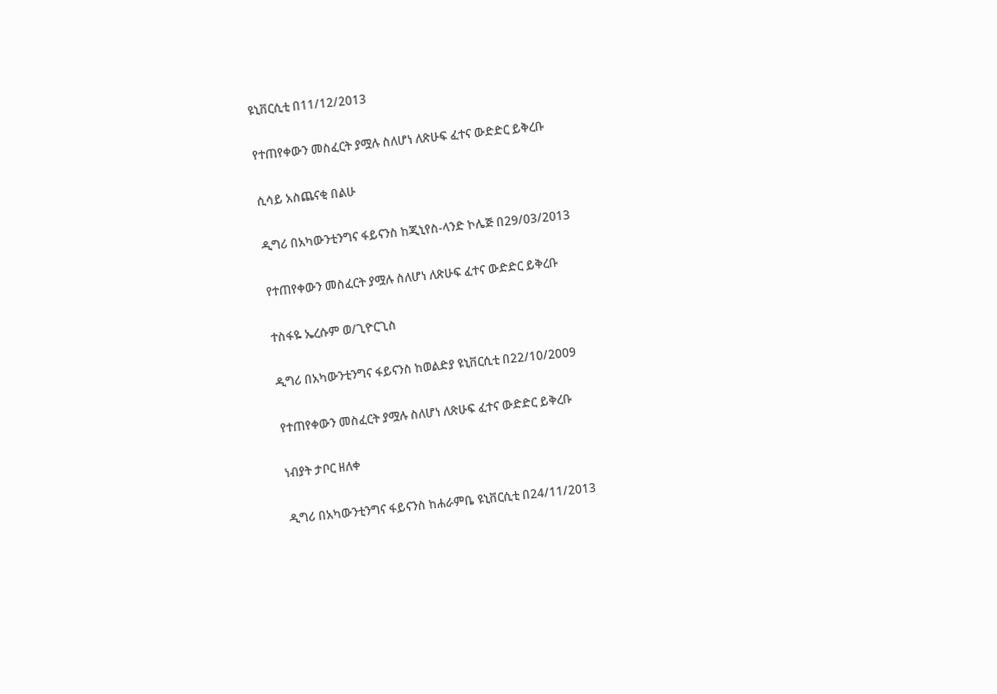ዩኒቨርሲቲ በ11/12/2013

የተጠየቀውን መስፈርት ያሟሉ ስለሆነ ለጽሁፍ ፈተና ውድድር ይቅረቡ

ሲሳይ አስጨናቂ በልሁ

ዲግሪ በአካውንቲንግና ፋይናንስ ከጂኒየስ-ላንድ ኮሌጅ በ29/03/2013

የተጠየቀውን መስፈርት ያሟሉ ስለሆነ ለጽሁፍ ፈተና ውድድር ይቅረቡ

ተስፋዬ ኤረሱም ወ/ጊዮርጊስ

ዲግሪ በአካውንቲንግና ፋይናንስ ከወልድያ ዩኒቨርሲቲ በ22/10/2009

የተጠየቀውን መስፈርት ያሟሉ ስለሆነ ለጽሁፍ ፈተና ውድድር ይቅረቡ

ነብያት ታቦር ዘለቀ

ዲግሪ በአካውንቲንግና ፋይናንስ ከሐራምቤ ዩኒቨርሲቲ በ24/11/2013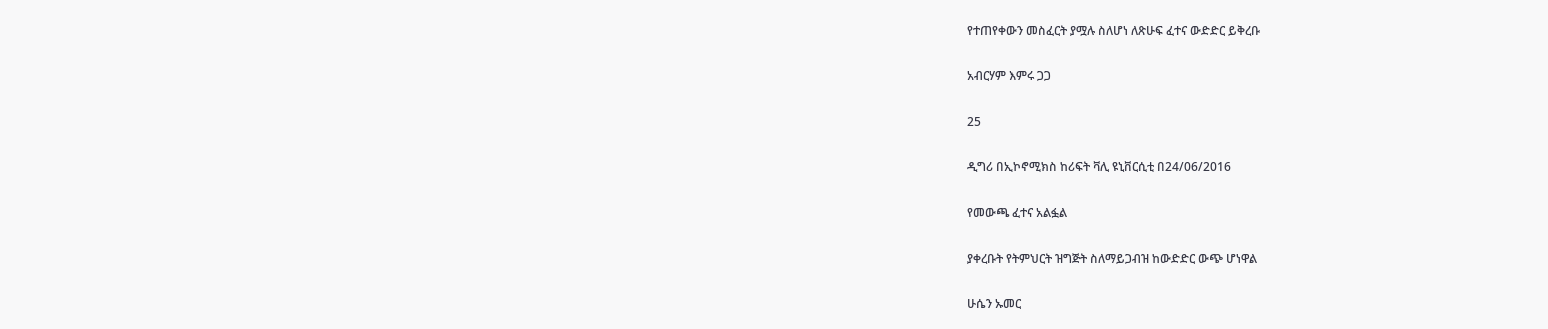የተጠየቀውን መስፈርት ያሟሉ ስለሆነ ለጽሁፍ ፈተና ውድድር ይቅረቡ

አብርሃም እምሩ ጋጋ

25

ዲግሪ በኢኮኖሚክስ ከሪፍት ቫሊ ዩኒቨርሲቲ በ24/06/2016

የመውጫ ፈተና አልፏል

ያቀረቡት የትምህርት ዝግጅት ስለማይጋብዝ ከውድድር ውጭ ሆነዋል

ሁሴን ኡመር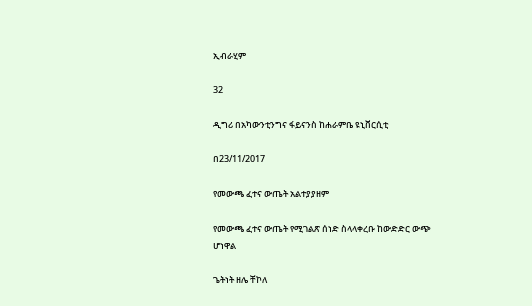ኢብራሂም

32

ዲግሪ በአካውንቲንግና ፋይናንስ ከሐራምቤ ዩኒቨርሲቲ

በ23/11/2017

የመውጫ ፈተና ውጤት አልተያያዘም

የመውጫ ፈተና ውጤት የሚገልጽ ሰነድ ስላላቀረቡ ከውድድር ውጭ ሆነዋል

ጌትነት ዘሌ ቸኮለ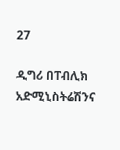27

ዲግሪ በፐብሊክ አድሚኒስትሬሽንና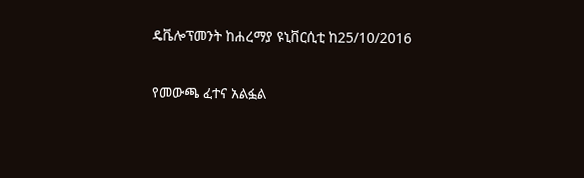ዴቬሎፕመንት ከሐረማያ ዩኒቨርሲቲ ከ25/10/2016

የመውጫ ፈተና አልፏል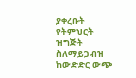ያቀረቡት የትምህርት ዝግጅት ስለማይጋብዝ ከውድድር ውጭ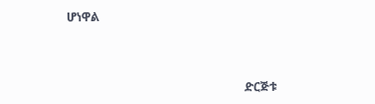ሆነዋል



                                                           ድርጅቱ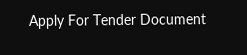Apply For Tender Document